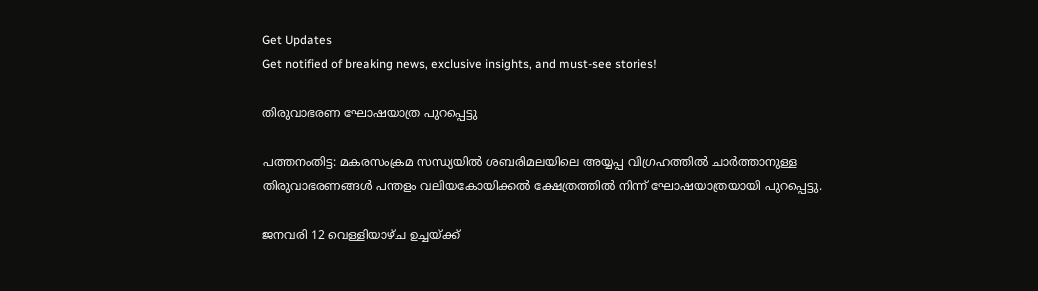Get Updates
Get notified of breaking news, exclusive insights, and must-see stories!

തിരുവാഭരണ ഘോഷയാത്ര പുറപ്പെട്ടു

പത്തനംതിട്ട: മകരസംക്രമ സന്ധ്യയില്‍ ശബരിമലയിലെ അയ്യപ്പ വിഗ്രഹത്തില്‍ ചാര്‍ത്താനുള്ള തിരുവാഭരണങ്ങള്‍ പന്തളം വലിയകോയിക്കല്‍ ക്ഷേത്രത്തില്‍ നിന്ന് ഘോഷയാത്രയായി പുറപ്പെട്ടു.

ജനവരി 12 വെള്ളിയാഴ്ച ഉച്ചയ്ക്ക്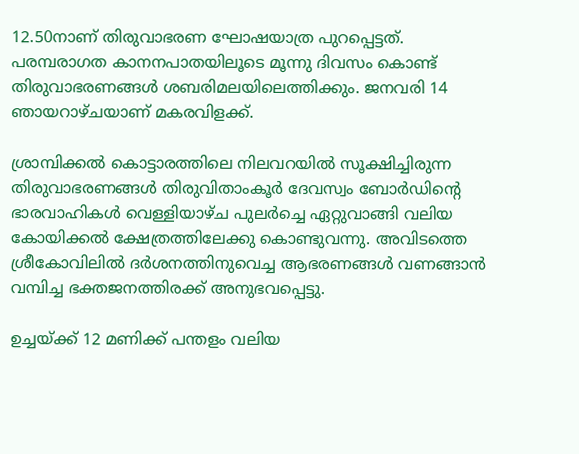12.50നാണ് തിരുവാഭരണ ഘോഷയാത്ര പുറപ്പെട്ടത്. പരമ്പരാഗത കാനനപാതയിലൂടെ മൂന്നു ദിവസം കൊണ്ട് തിരുവാഭരണങ്ങള്‍ ശബരിമലയിലെത്തിക്കും. ജനവരി 14 ഞായറാഴ്ചയാണ് മകരവിളക്ക്.

ശ്രാമ്പിക്കല്‍ കൊട്ടാരത്തിലെ നിലവറയില്‍ സൂക്ഷിച്ചിരുന്ന തിരുവാഭരണങ്ങള്‍ തിരുവിതാംകൂര്‍ ദേവസ്വം ബോര്‍ഡിന്റെ ഭാരവാഹികള്‍ വെള്ളിയാഴ്ച പുലര്‍ച്ചെ ഏറ്റുവാങ്ങി വലിയ കോയിക്കല്‍ ക്ഷേത്രത്തിലേക്കു കൊണ്ടുവന്നു. അവിടത്തെ ശ്രീകോവിലില്‍ ദര്‍ശനത്തിനുവെച്ച ആഭരണങ്ങള്‍ വണങ്ങാന്‍ വമ്പിച്ച ഭക്തജനത്തിരക്ക് അനുഭവപ്പെട്ടു.

ഉച്ചയ്ക്ക് 12 മണിക്ക് പന്തളം വലിയ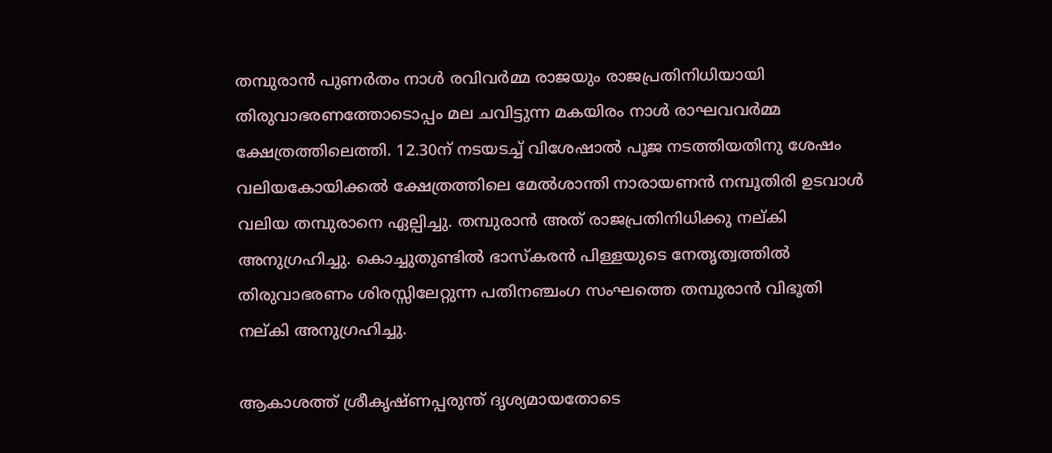തമ്പുരാന്‍ പുണര്‍തം നാള്‍ രവിവര്‍മ്മ രാജയും രാജപ്രതിനിധിയായി തിരുവാഭരണത്തോടൊപ്പം മല ചവിട്ടുന്ന മകയിരം നാള്‍ രാഘവവര്‍മ്മ ക്ഷേത്രത്തിലെത്തി. 12.30ന് നടയടച്ച് വിശേഷാല്‍ പൂജ നടത്തിയതിനു ശേഷം വലിയകോയിക്കല്‍ ക്ഷേത്രത്തിലെ മേല്‍ശാന്തി നാരായണന്‍ നമ്പൂതിരി ഉടവാള്‍ വലിയ തമ്പുരാനെ ഏല്പിച്ചു. തമ്പുരാന്‍ അത് രാജപ്രതിനിധിക്കു നല്കി അനുഗ്രഹിച്ചു. കൊച്ചുതുണ്ടില്‍ ഭാസ്കരന്‍ പിള്ളയുടെ നേതൃത്വത്തില്‍ തിരുവാഭരണം ശിരസ്സിലേറ്റുന്ന പതിനഞ്ചംഗ സംഘത്തെ തമ്പുരാന്‍ വിഭൂതി നല്കി അനുഗ്രഹിച്ചു.

ആകാശത്ത് ശ്രീകൃഷ്ണപ്പരുന്ത് ദൃശ്യമായതോടെ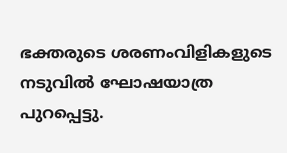ഭക്തരുടെ ശരണംവിളികളുടെ നടുവില്‍ ഘോഷയാത്ര പുറപ്പെട്ടു.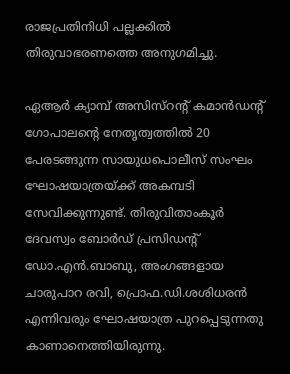രാജപ്രതിനിധി പല്ലക്കില്‍ തിരുവാഭരണത്തെ അനുഗമിച്ചു.

ഏആര്‍ ക്യാമ്പ് അസിസ്റന്റ് കമാന്‍ഡന്റ് ഗോപാലന്റെ നേതൃത്വത്തില്‍ 20 പേരടങ്ങുന്ന സായുധപൊലീസ് സംഘം ഘോഷയാത്രയ്ക്ക് അകമ്പടി സേവിക്കുന്നുണ്ട്. തിരുവിതാംകൂര്‍ ദേവസ്വം ബോര്‍ഡ് പ്രസിഡന്റ് ഡോ.എന്‍.ബാബു, അംഗങ്ങളായ ചാരുപാറ രവി, പ്രൊഫ.ഡി.ശശിധരന്‍ എന്നിവരും ഘോഷയാത്ര പുറപ്പെടുന്നതു കാണാനെത്തിയിരുന്നു.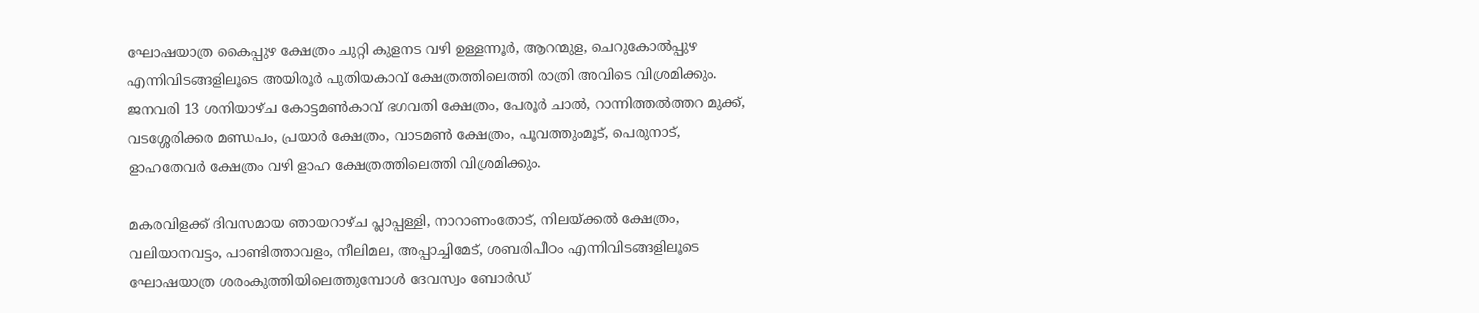ഘോഷയാത്ര കൈപ്പുഴ ക്ഷേത്രം ചുറ്റി കുളനട വഴി ഉള്ളന്നൂര്‍, ആറന്മുള, ചെറുകോല്‍പ്പുഴ എന്നിവിടങ്ങളിലൂടെ അയിരൂര്‍ പുതിയകാവ് ക്ഷേത്രത്തിലെത്തി രാത്രി അവിടെ വിശ്രമിക്കും. ജനവരി 13 ശനിയാഴ്ച കോട്ടമണ്‍കാവ് ഭഗവതി ക്ഷേത്രം, പേരൂര്‍ ചാല്‍, റാന്നിത്തല്‍ത്തറ മുക്ക്, വടശ്ശേരിക്കര മണ്ഡപം, പ്രയാര്‍ ക്ഷേത്രം, വാടമണ്‍ ക്ഷേത്രം, പൂവത്തുംമൂട്, പെരുനാട്, ളാഹതേവര്‍ ക്ഷേത്രം വഴി ളാഹ ക്ഷേത്രത്തിലെത്തി വിശ്രമിക്കും.

മകരവിളക്ക് ദിവസമായ ഞായറാഴ്ച പ്ലാപ്പള്ളി, നാറാണംതോട്, നിലയ്ക്കല്‍ ക്ഷേത്രം, വലിയാനവട്ടം, പാണ്ടിത്താവളം, നീലിമല, അപ്പാച്ചിമേട്, ശബരിപീഠം എന്നിവിടങ്ങളിലൂടെ ഘോഷയാത്ര ശരംകുത്തിയിലെത്തുമ്പോള്‍ ദേവസ്വം ബോര്‍ഡ്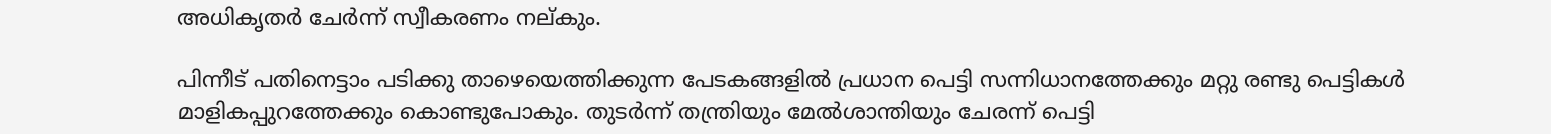അധികൃതര്‍ ചേര്‍ന്ന് സ്വീകരണം നല്കും.

പിന്നീട് പതിനെട്ടാം പടിക്കു താഴെയെത്തിക്കുന്ന പേടകങ്ങളില്‍ പ്രധാന പെട്ടി സന്നിധാനത്തേക്കും മറ്റു രണ്ടു പെട്ടികള്‍ മാളികപ്പുറത്തേക്കും കൊണ്ടുപോകും. തുടര്‍ന്ന് തന്ത്രിയും മേല്‍ശാന്തിയും ചേരന്ന് പെട്ടി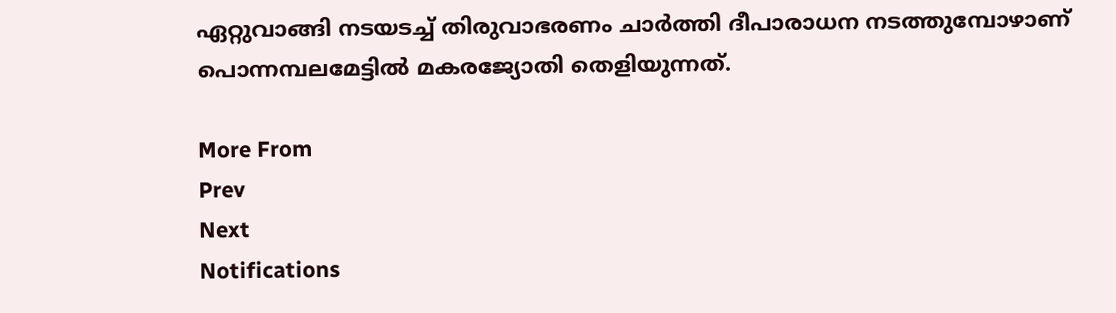ഏറ്റുവാങ്ങി നടയടച്ച് തിരുവാഭരണം ചാര്‍ത്തി ദീപാരാധന നടത്തുമ്പോഴാണ് പൊന്നമ്പലമേട്ടില്‍ മകരജ്യോതി തെളിയുന്നത്.

More From
Prev
Next
Notifications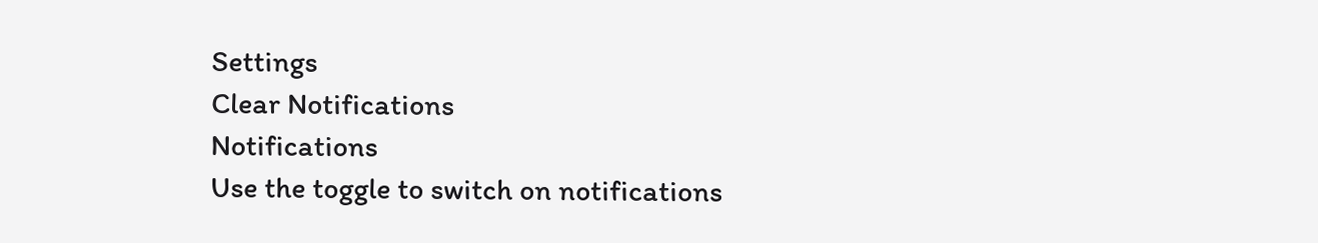Settings
Clear Notifications
Notifications
Use the toggle to switch on notifications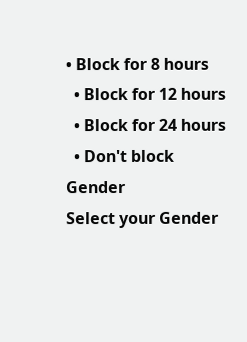• Block for 8 hours
  • Block for 12 hours
  • Block for 24 hours
  • Don't block
Gender
Select your Gender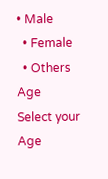• Male
  • Female
  • Others
Age
Select your Age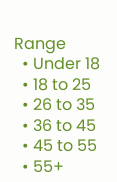Range
  • Under 18
  • 18 to 25
  • 26 to 35
  • 36 to 45
  • 45 to 55
  • 55+